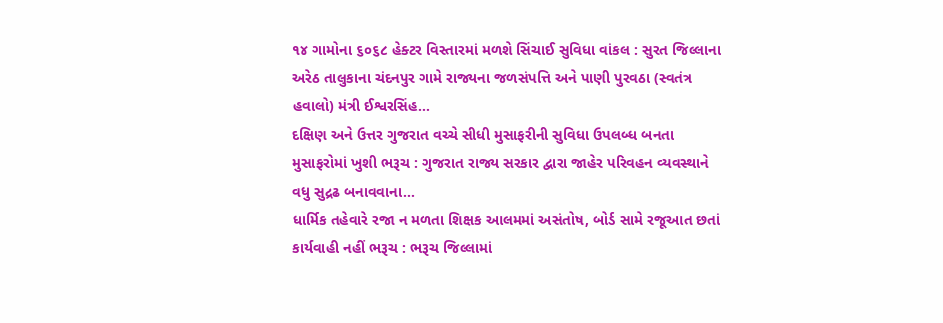૧૪ ગામોના ૬૦૬૮ હેક્ટર વિસ્તારમાં મળશે સિંચાઈ સુવિધા વાંકલ : સુરત જિલ્લાના અરેઠ તાલુકાના ચંદનપુર ગામે રાજ્યના જળસંપત્તિ અને પાણી પુરવઠા (સ્વતંત્ર હવાલો) મંત્રી ઈશ્વરસિંહ...
દક્ષિણ અને ઉત્તર ગુજરાત વચ્ચે સીધી મુસાફરીની સુવિધા ઉપલબ્ધ બનતા મુસાફરોમાં ખુશી ભરૂચ : ગુજરાત રાજ્ય સરકાર દ્વારા જાહેર પરિવહન વ્યવસ્થાને વધુ સુદ્રઢ બનાવવાના...
ધાર્મિક તહેવારે રજા ન મળતા શિક્ષક આલમમાં અસંતોષ, બોર્ડ સામે રજૂઆત છતાં કાર્યવાહી નહીં ભરૂચ : ભરૂચ જિલ્લામાં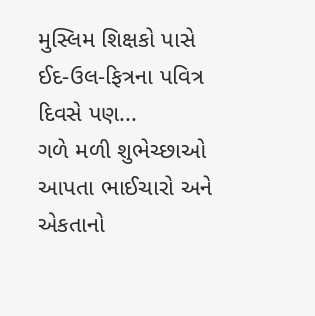મુસ્લિમ શિક્ષકો પાસે ઈદ-ઉલ-ફિત્રના પવિત્ર દિવસે પણ...
ગળે મળી શુભેચ્છાઓ આપતા ભાઈચારો અને એકતાનો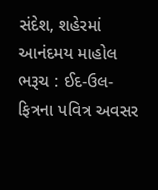સંદેશ, શહેરમાં આનંદમય માહોલ ભરૂચ : ઈદ-ઉલ-ફિત્રના પવિત્ર અવસર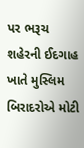પર ભરૂચ શહેરની ઈદગાહ ખાતે મુસ્લિમ બિરાદરોએ મોટી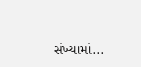સંખ્યામાં...